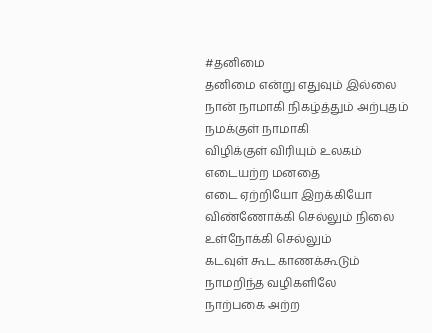#தனிமை
தனிமை என்று எதுவும் இல்லை
நான் நாமாகி நிகழ்த்தும் அற்புதம்
நமக்குள் நாமாகி
விழிக்குள் விரியும் உலகம்
எடையற்ற மனதை
எடை ஏற்றியோ இறக்கியோ
விண்ணோக்கி செல்லும் நிலை
உள்நோக்கி செல்லும்
கடவுள் கூட காணக்கூடும்
நாமறிந்த வழிகளிலே
நாற்பகை அற்ற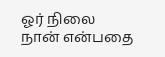ஓர் நிலை
நான் என்பதை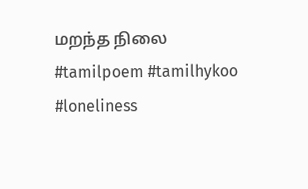மறந்த நிலை
#tamilpoem #tamilhykoo #loneliness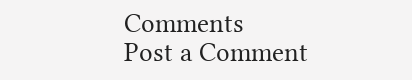Comments
Post a Comment